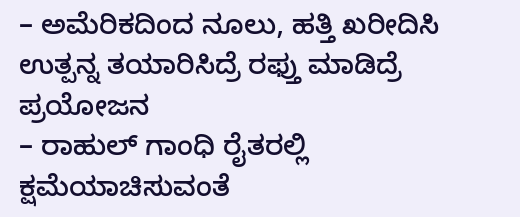– ಅಮೆರಿಕದಿಂದ ನೂಲು, ಹತ್ತಿ ಖರೀದಿಸಿ ಉತ್ಪನ್ನ ತಯಾರಿಸಿದ್ರೆ ರಫ್ತು ಮಾಡಿದ್ರೆ ಪ್ರಯೋಜನ
– ರಾಹುಲ್ ಗಾಂಧಿ ರೈತರಲ್ಲಿ ಕ್ಷಮೆಯಾಚಿಸುವಂತೆ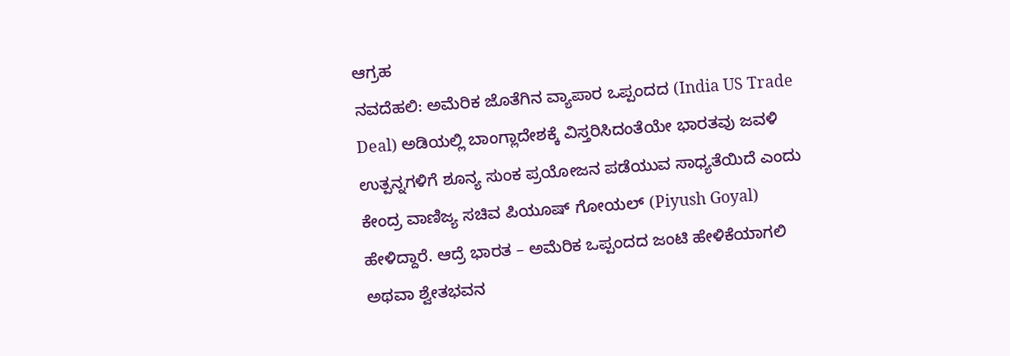ಆಗ್ರಹ
ನವದೆಹಲಿ: ಅಮೆರಿಕ ಜೊತೆಗಿನ ವ್ಯಾಪಾರ ಒಪ್ಪಂದದ (India US Trade Deal) ಅಡಿಯಲ್ಲಿ ಬಾಂಗ್ಲಾದೇಶಕ್ಕೆ ವಿಸ್ತರಿಸಿದಂತೆಯೇ ಭಾರತವು ಜವಳಿ ಉತ್ಪನ್ನಗಳಿಗೆ ಶೂನ್ಯ ಸುಂಕ ಪ್ರಯೋಜನ ಪಡೆಯುವ ಸಾಧ್ಯತೆಯಿದೆ ಎಂದು ಕೇಂದ್ರ ವಾಣಿಜ್ಯ ಸಚಿವ ಪಿಯೂಷ್ ಗೋಯಲ್ (Piyush Goyal) ಹೇಳಿದ್ದಾರೆ. ಆದ್ರೆ ಭಾರತ – ಅಮೆರಿಕ ಒಪ್ಪಂದದ ಜಂಟಿ ಹೇಳಿಕೆಯಾಗಲಿ ಅಥವಾ ಶ್ವೇತಭವನ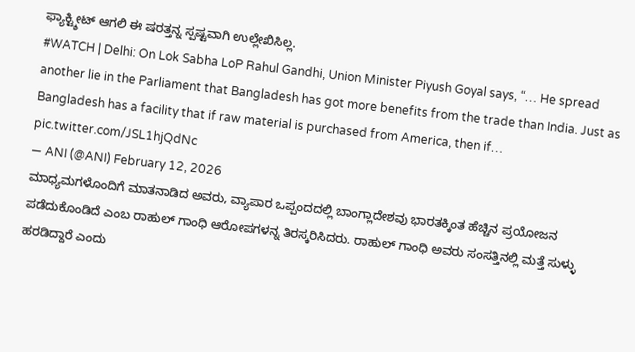ಫ್ಯಾಕ್ಟ್ಶೀಟ್ ಆಗಲಿ ಈ ಷರತ್ತನ್ನ ಸ್ಪಷ್ಟವಾಗಿ ಉಲ್ಲೇಖಿಸಿಲ್ಲ.
#WATCH | Delhi: On Lok Sabha LoP Rahul Gandhi, Union Minister Piyush Goyal says, “… He spread another lie in the Parliament that Bangladesh has got more benefits from the trade than India. Just as Bangladesh has a facility that if raw material is purchased from America, then if… pic.twitter.com/JSL1hjQdNc
— ANI (@ANI) February 12, 2026
ಮಾಧ್ಯಮಗಳೊಂದಿಗೆ ಮಾತನಾಡಿದ ಅವರು, ವ್ಯಾಪಾರ ಒಪ್ಪಂದದಲ್ಲಿ ಬಾಂಗ್ಲಾದೇಶವು ಭಾರತಕ್ಕಿಂತ ಹೆಚ್ಚಿನ ಪ್ರಯೋಜನ ಪಡೆದುಕೊಂಡಿದೆ ಎಂಬ ರಾಹುಲ್ ಗಾಂಧಿ ಆರೋಪಗಳನ್ನ ತಿರಸ್ಕರಿಸಿದರು. ರಾಹುಲ್ ಗಾಂಧಿ ಅವರು ಸಂಸತ್ತಿನಲ್ಲಿ ಮತ್ತೆ ಸುಳ್ಳು ಹರಡಿದ್ದಾರೆ ಎಂದು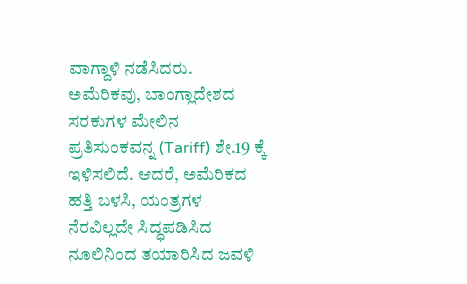ವಾಗ್ದಾಳಿ ನಡೆಸಿದರು.
ಅಮೆರಿಕವು, ಬಾಂಗ್ಲಾದೇಶದ ಸರಕುಗಳ ಮೇಲಿನ ಪ್ರತಿಸುಂಕವನ್ನ (Tariff) ಶೇ.19 ಕ್ಕೆ ಇಳಿಸಲಿದೆ. ಆದರೆ, ಅಮೆರಿಕದ ಹತ್ತಿ ಬಳಸಿ, ಯಂತ್ರಗಳ ನೆರವಿಲ್ಲದೇ ಸಿದ್ಧಪಡಿಸಿದ ನೂಲಿನಿಂದ ತಯಾರಿಸಿದ ಜವಳಿ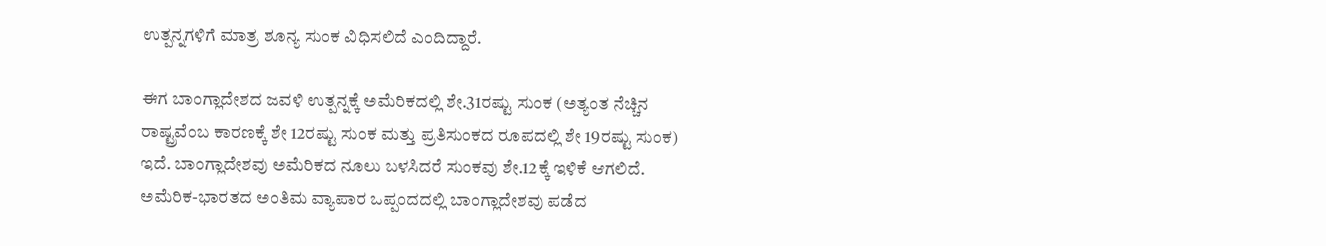ಉತ್ಪನ್ನಗಳಿಗೆ ಮಾತ್ರ ಶೂನ್ಯ ಸುಂಕ ವಿಧಿಸಲಿದೆ ಎಂದಿದ್ದಾರೆ.

ಈಗ ಬಾಂಗ್ಲಾದೇಶದ ಜವಳಿ ಉತ್ಪನ್ನಕ್ಕೆ ಅಮೆರಿಕದಲ್ಲಿ ಶೇ.31ರಷ್ಟು ಸುಂಕ (ಅತ್ಯಂತ ನೆಚ್ಚಿನ ರಾಷ್ಟ್ರವೆಂಬ ಕಾರಣಕ್ಕೆ ಶೇ 12ರಷ್ಟು ಸುಂಕ ಮತ್ತು ಪ್ರತಿಸುಂಕದ ರೂಪದಲ್ಲಿ ಶೇ 19ರಷ್ಟು ಸುಂಕ) ಇದೆ. ಬಾಂಗ್ಲಾದೇಶವು ಅಮೆರಿಕದ ನೂಲು ಬಳಸಿದರೆ ಸುಂಕವು ಶೇ.12ಕ್ಕೆ ಇಳಿಕೆ ಆಗಲಿದೆ. ಅಮೆರಿಕ-ಭಾರತದ ಅಂತಿಮ ವ್ಯಾಪಾರ ಒಪ್ಪಂದದಲ್ಲಿ ಬಾಂಗ್ಲಾದೇಶವು ಪಡೆದ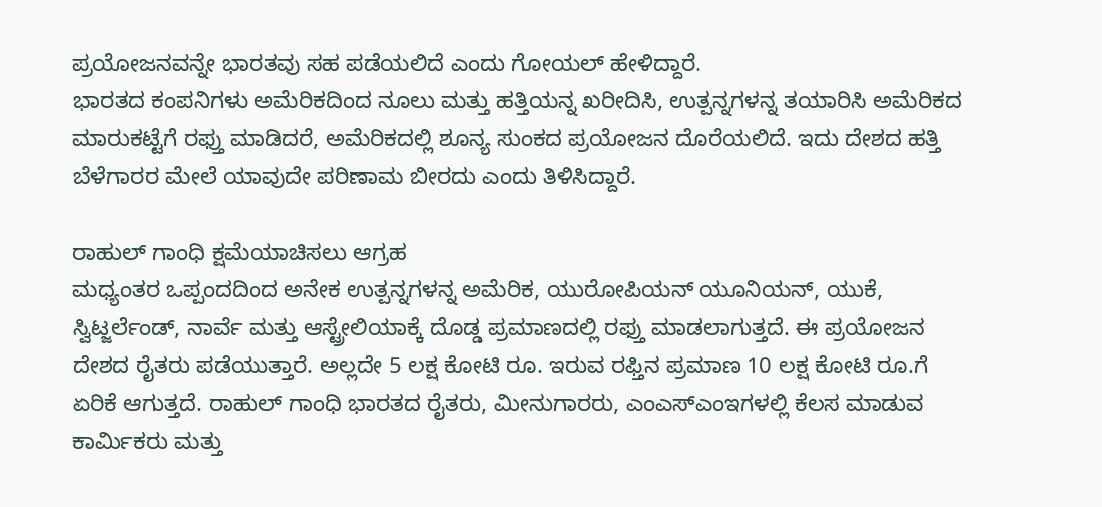ಪ್ರಯೋಜನವನ್ನೇ ಭಾರತವು ಸಹ ಪಡೆಯಲಿದೆ ಎಂದು ಗೋಯಲ್ ಹೇಳಿದ್ದಾರೆ.
ಭಾರತದ ಕಂಪನಿಗಳು ಅಮೆರಿಕದಿಂದ ನೂಲು ಮತ್ತು ಹತ್ತಿಯನ್ನ ಖರೀದಿಸಿ, ಉತ್ಪನ್ನಗಳನ್ನ ತಯಾರಿಸಿ ಅಮೆರಿಕದ ಮಾರುಕಟ್ಟೆಗೆ ರಫ್ತು ಮಾಡಿದರೆ, ಅಮೆರಿಕದಲ್ಲಿ ಶೂನ್ಯ ಸುಂಕದ ಪ್ರಯೋಜನ ದೊರೆಯಲಿದೆ. ಇದು ದೇಶದ ಹತ್ತಿ ಬೆಳೆಗಾರರ ಮೇಲೆ ಯಾವುದೇ ಪರಿಣಾಮ ಬೀರದು ಎಂದು ತಿಳಿಸಿದ್ದಾರೆ.

ರಾಹುಲ್ ಗಾಂಧಿ ಕ್ಷಮೆಯಾಚಿಸಲು ಆಗ್ರಹ
ಮಧ್ಯಂತರ ಒಪ್ಪಂದದಿಂದ ಅನೇಕ ಉತ್ಪನ್ನಗಳನ್ನ ಅಮೆರಿಕ, ಯುರೋಪಿಯನ್ ಯೂನಿಯನ್, ಯುಕೆ, ಸ್ವಿಟ್ಜರ್ಲೆಂಡ್, ನಾರ್ವೆ ಮತ್ತು ಆಸ್ಟ್ರೇಲಿಯಾಕ್ಕೆ ದೊಡ್ಡ ಪ್ರಮಾಣದಲ್ಲಿ ರಫ್ತು ಮಾಡಲಾಗುತ್ತದೆ. ಈ ಪ್ರಯೋಜನ ದೇಶದ ರೈತರು ಪಡೆಯುತ್ತಾರೆ. ಅಲ್ಲದೇ 5 ಲಕ್ಷ ಕೋಟಿ ರೂ. ಇರುವ ರಫ್ತಿನ ಪ್ರಮಾಣ 10 ಲಕ್ಷ ಕೋಟಿ ರೂ.ಗೆ ಏರಿಕೆ ಆಗುತ್ತದೆ. ರಾಹುಲ್ ಗಾಂಧಿ ಭಾರತದ ರೈತರು, ಮೀನುಗಾರರು, ಎಂಎಸ್ಎಂಇಗಳಲ್ಲಿ ಕೆಲಸ ಮಾಡುವ ಕಾರ್ಮಿಕರು ಮತ್ತು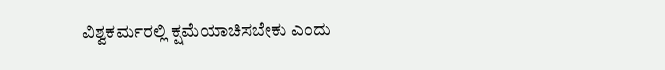ವಿಶ್ವಕರ್ಮರಲ್ಲಿ ಕ್ಷಮೆಯಾಚಿಸಬೇಕು ಎಂದು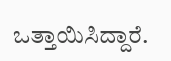ಒತ್ತಾಯಿಸಿದ್ದಾರೆ.